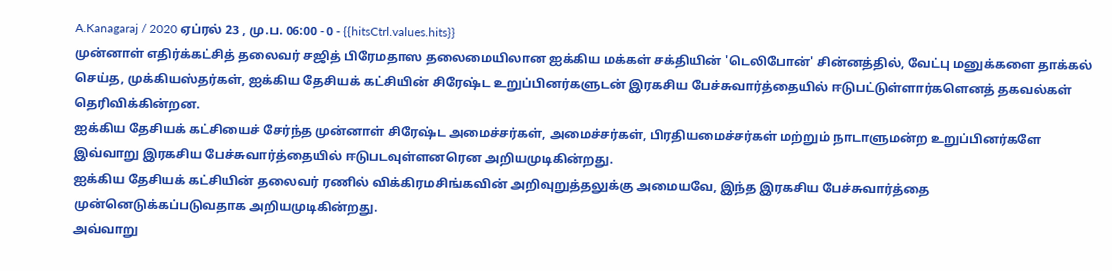A.Kanagaraj / 2020 ஏப்ரல் 23 , மு.ப. 06:00 - 0 - {{hitsCtrl.values.hits}}
முன்னாள் எதிர்க்கட்சித் தலைவர் சஜித் பிரேமதாஸ தலைமையிலான ஐக்கிய மக்கள் சக்தியின் 'டெலிபோன்' சின்னத்தில், வேட்பு மனுக்களை தாக்கல் செய்த, முக்கியஸ்தர்கள், ஐக்கிய தேசியக் கட்சியின் சிரேஷ்ட உறுப்பினர்களுடன் இரகசிய பேச்சுவார்த்தையில் ஈடுபட்டுள்ளார்களெனத் தகவல்கள் தெரிவிக்கின்றன.
ஐக்கிய தேசியக் கட்சியைச் சேர்ந்த முன்னாள் சிரேஷ்ட அமைச்சர்கள், அமைச்சர்கள், பிரதியமைச்சர்கள் மற்றும் நாடாளுமன்ற உறுப்பினர்களே இவ்வாறு இரகசிய பேச்சுவார்த்தையில் ஈடுபடவுள்ளனரென அறியமுடிகின்றது.
ஐக்கிய தேசியக் கட்சியின் தலைவர் ரணில் விக்கிரமசிங்கவின் அறிவுறுத்தலுக்கு அமையவே, இந்த இரகசிய பேச்சுவார்த்தை முன்னெடுக்கப்படுவதாக அறியமுடிகின்றது.
அவ்வாறு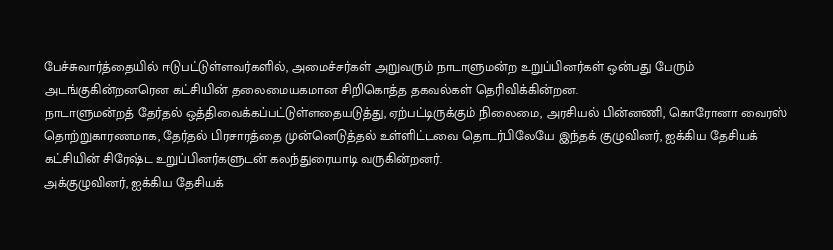பேச்சுவார்த்தையில் ஈடுபட்டுள்ளவர்களில், அமைச்சர்கள் அறுவரும் நாடாளுமன்ற உறுப்பினர்கள் ஒன்பது பேரும் அடங்குகின்றனரென கட்சியின் தலைமையகமான சிறிகொத்த தகவல்கள் தெரிவிக்கின்றன.
நாடாளுமன்றத் தேர்தல் ஒத்திவைக்கப்பட்டுள்ளதையடுத்து, ஏற்பட்டிருக்கும் நிலைமை, அரசியல் பின்னணி, கொரோனா வைரஸ் தொற்றுகாரணமாக, தேர்தல் பிரசாரத்தை முன்னெடுத்தல் உள்ளிட்டவை தொடர்பிலேயே இந்தக் குழுவினர், ஐக்கிய தேசியக் கட்சியின் சிரேஷ்ட உறுப்பினர்களுடன் கலந்துரையாடி வருகின்றனர்.
அக்குழுவினர், ஐக்கிய தேசியக்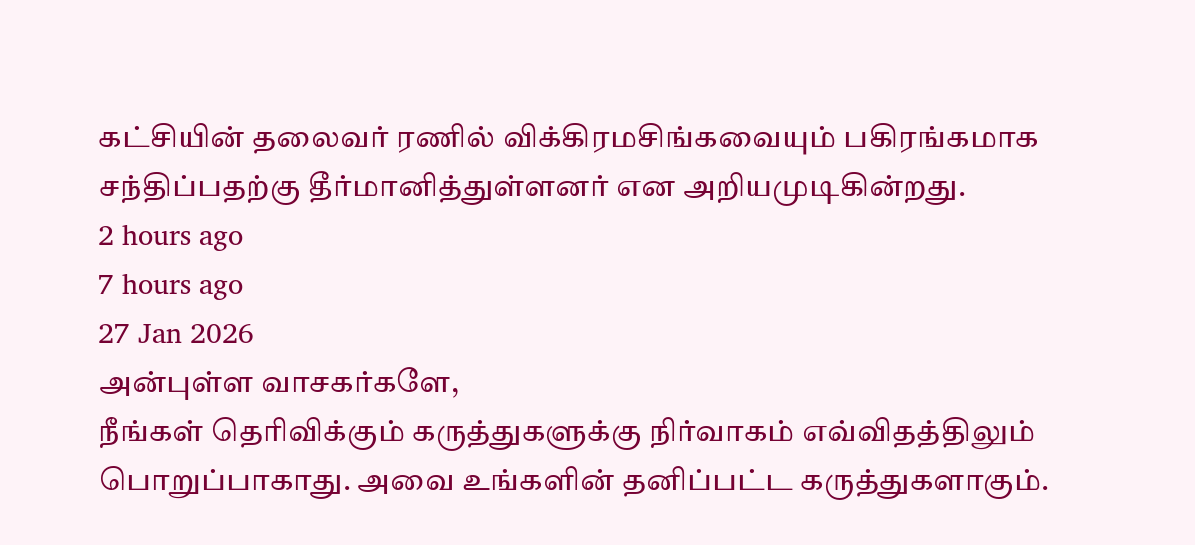கட்சியின் தலைவர் ரணில் விக்கிரமசிங்கவையும் பகிரங்கமாக சந்திப்பதற்கு தீர்மானித்துள்ளனர் என அறியமுடிகின்றது.
2 hours ago
7 hours ago
27 Jan 2026
அன்புள்ள வாசகர்களே,
நீங்கள் தெரிவிக்கும் கருத்துகளுக்கு நிர்வாகம் எவ்விதத்திலும் பொறுப்பாகாது. அவை உங்களின் தனிப்பட்ட கருத்துகளாகும்.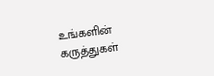உங்களின் கருத்துகள்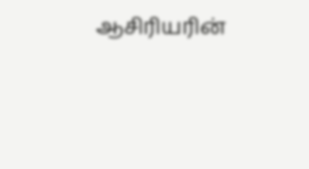ஆசிரியரின்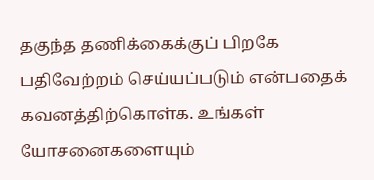தகுந்த தணிக்கைக்குப் பிறகே பதிவேற்றம் செய்யப்படும் என்பதைக் கவனத்திற்கொள்க. உங்கள் யோசனைகளையும்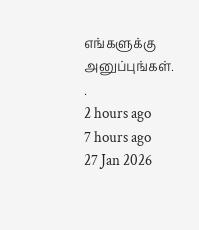எங்களுக்கு அனுப்புங்கள். .
2 hours ago
7 hours ago
27 Jan 2026